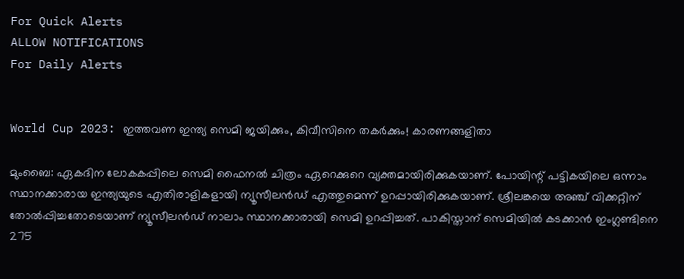For Quick Alerts
ALLOW NOTIFICATIONS
For Daily Alerts


World Cup 2023: ഇത്തവണ ഇന്ത്യ സെമി ജയിക്കും, കിവീസിനെ തകര്‍ക്കും! കാരണങ്ങളിതാ

മുംബൈ: ഏകദിന ലോകകപ്പിലെ സെമി ഫൈനല്‍ ചിത്രം ഏറെക്കുറെ വ്യക്തമായിരിക്കുകയാണ്. പോയിന്റ് പട്ടികയിലെ ഒന്നാം സ്ഥാനക്കാരായ ഇന്ത്യയുടെ എതിരാളികളായി ന്യൂസീലന്‍ഡ് എത്തുമെന്ന് ഉറപ്പായിരിക്കുകയാണ്. ശ്രീലങ്കയെ അഞ്ച് വിക്കറ്റിന് തോല്‍പ്പിച്ചതോടെയാണ് ന്യൂസീലന്‍ഡ് നാലാം സ്ഥാനക്കാരായി സെമി ഉറപ്പിച്ചത്. പാകിസ്താന് സെമിയില്‍ കടക്കാന്‍ ഇംഗ്ലണ്ടിനെ 275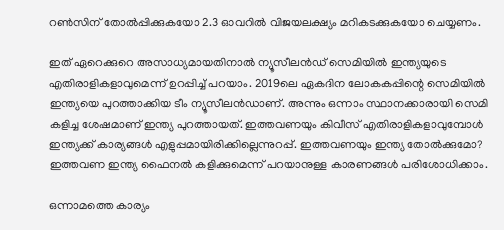റണ്‍സിന് തോല്‍പ്പിക്കുകയോ 2.3 ഓവറില്‍ വിജയലക്ഷ്യം മറികടക്കുകയോ ചെയ്യണം.

ഇത് ഏറെക്കുറെ അസാധ്യമായതിനാല്‍ ന്യൂസീലന്‍ഡ് സെമിയില്‍ ഇന്ത്യയുടെ എതിരാളികളാവുമെന്ന് ഉറപ്പിച്ച് പറയാം. 2019ലെ ഏകദിന ലോകകപ്പിന്റെ സെമിയില്‍ ഇന്ത്യയെ പുറത്താക്കിയ ടീം ന്യൂസീലന്‍ഡാണ്. അന്നും ഒന്നാം സ്ഥാനക്കാരായി സെമി കളിച്ച ശേഷമാണ് ഇന്ത്യ പുറത്തായത്. ഇത്തവണയും കിവീസ് എതിരാളികളാവുമ്പോള്‍ ഇന്ത്യക്ക് കാര്യങ്ങള്‍ എളുപ്പമായിരിക്കില്ലെന്നുറപ്പ്. ഇത്തവണയും ഇന്ത്യ തോല്‍ക്കുമോ? ഇത്തവണ ഇന്ത്യ ഫൈനല്‍ കളിക്കുമെന്ന് പറയാനുള്ള കാരണങ്ങള്‍ പരിശോധിക്കാം.

ഒന്നാമത്തെ കാര്യം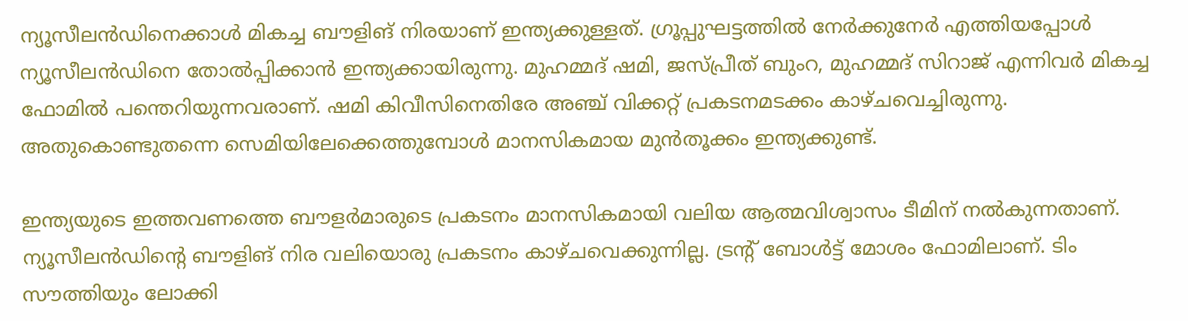ന്യൂസീലന്‍ഡിനെക്കാള്‍ മികച്ച ബൗളിങ് നിരയാണ് ഇന്ത്യക്കുള്ളത്. ഗ്രൂപ്പുഘട്ടത്തില്‍ നേര്‍ക്കുനേര്‍ എത്തിയപ്പോള്‍ ന്യൂസീലന്‍ഡിനെ തോല്‍പ്പിക്കാന്‍ ഇന്ത്യക്കായിരുന്നു. മുഹമ്മദ് ഷമി, ജസ്പ്രീത് ബുംറ, മുഹമ്മദ് സിറാജ് എന്നിവര്‍ മികച്ച ഫോമില്‍ പന്തെറിയുന്നവരാണ്. ഷമി കിവീസിനെതിരേ അഞ്ച് വിക്കറ്റ് പ്രകടനമടക്കം കാഴ്ചവെച്ചിരുന്നു. അതുകൊണ്ടുതന്നെ സെമിയിലേക്കെത്തുമ്പോള്‍ മാനസികമായ മുന്‍തൂക്കം ഇന്ത്യക്കുണ്ട്.

ഇന്ത്യയുടെ ഇത്തവണത്തെ ബൗളര്‍മാരുടെ പ്രകടനം മാനസികമായി വലിയ ആത്മവിശ്വാസം ടീമിന് നല്‍കുന്നതാണ്. ന്യൂസീലന്‍ഡിന്റെ ബൗളിങ് നിര വലിയൊരു പ്രകടനം കാഴ്ചവെക്കുന്നില്ല. ട്രന്റ് ബോള്‍ട്ട് മോശം ഫോമിലാണ്. ടിം സൗത്തിയും ലോക്കി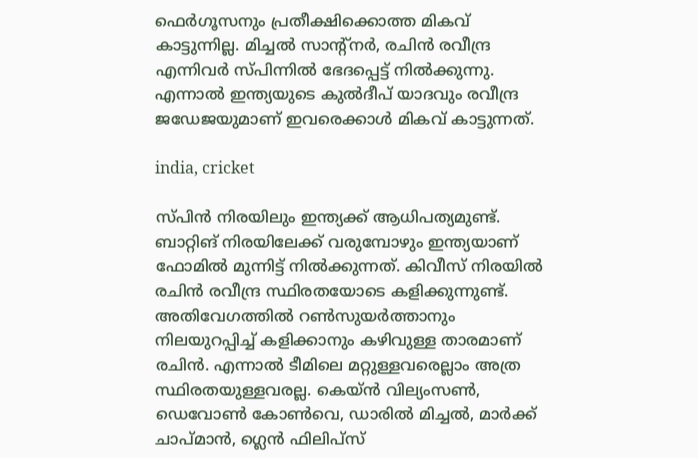ഫെര്‍ഗൂസനും പ്രതീക്ഷിക്കൊത്ത മികവ് കാട്ടുന്നില്ല. മിച്ചല്‍ സാന്റ്‌നര്‍, രചിന്‍ രവീന്ദ്ര എന്നിവര്‍ സ്പിന്നില്‍ ഭേദപ്പെട്ട് നില്‍ക്കുന്നു. എന്നാല്‍ ഇന്ത്യയുടെ കുല്‍ദീപ് യാദവും രവീന്ദ്ര ജഡേജയുമാണ് ഇവരെക്കാള്‍ മികവ് കാട്ടുന്നത്.

india, cricket

സ്പിന്‍ നിരയിലും ഇന്ത്യക്ക് ആധിപത്യമുണ്ട്. ബാറ്റിങ് നിരയിലേക്ക് വരുമ്പോഴും ഇന്ത്യയാണ് ഫോമില്‍ മുന്നിട്ട് നില്‍ക്കുന്നത്. കിവീസ് നിരയില്‍ രചിന്‍ രവീന്ദ്ര സ്ഥിരതയോടെ കളിക്കുന്നുണ്ട്. അതിവേഗത്തില്‍ റണ്‍സുയര്‍ത്താനും നിലയുറപ്പിച്ച് കളിക്കാനും കഴിവുള്ള താരമാണ് രചിന്‍. എന്നാല്‍ ടീമിലെ മറ്റുള്ളവരെല്ലാം അത്ര സ്ഥിരതയുള്ളവരല്ല. കെയ്ന്‍ വില്യംസണ്‍, ഡെവോണ്‍ കോണ്‍വെ, ഡാരില്‍ മിച്ചല്‍, മാര്‍ക്ക് ചാപ്മാന്‍, ഗ്ലെന്‍ ഫിലിപ്‌സ്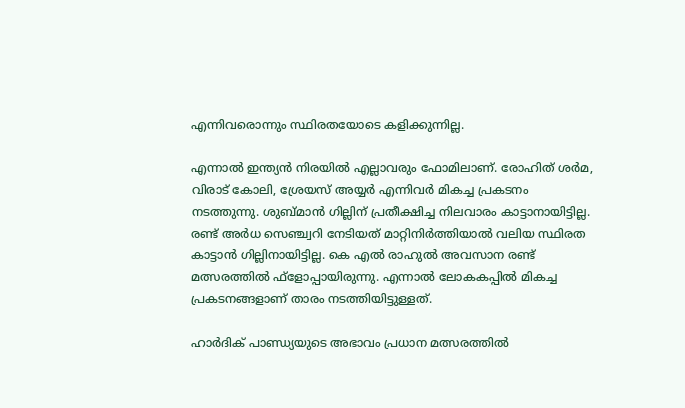എന്നിവരൊന്നും സ്ഥിരതയോടെ കളിക്കുന്നില്ല.

എന്നാല്‍ ഇന്ത്യന്‍ നിരയില്‍ എല്ലാവരും ഫോമിലാണ്. രോഹിത് ശര്‍മ, വിരാട് കോലി, ശ്രേയസ് അയ്യര്‍ എന്നിവര്‍ മികച്ച പ്രകടനം നടത്തുന്നു. ശുബ്മാന്‍ ഗില്ലിന് പ്രതീക്ഷിച്ച നിലവാരം കാട്ടാനായിട്ടില്ല. രണ്ട് അര്‍ധ സെഞ്ച്വറി നേടിയത് മാറ്റിനിര്‍ത്തിയാല്‍ വലിയ സ്ഥിരത കാട്ടാന്‍ ഗില്ലിനായിട്ടില്ല. കെ എല്‍ രാഹുല്‍ അവസാന രണ്ട് മത്സരത്തില്‍ ഫ്‌ളോപ്പായിരുന്നു. എന്നാല്‍ ലോകകപ്പില്‍ മികച്ച പ്രകടനങ്ങളാണ് താരം നടത്തിയിട്ടുള്ളത്.

ഹാര്‍ദിക് പാണ്ഡ്യയുടെ അഭാവം പ്രധാന മത്സരത്തില്‍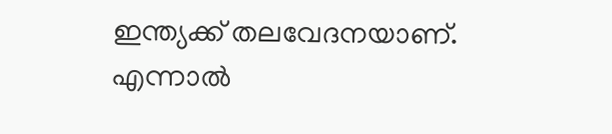ഇന്ത്യക്ക് തലവേദനയാണ്. എന്നാല്‍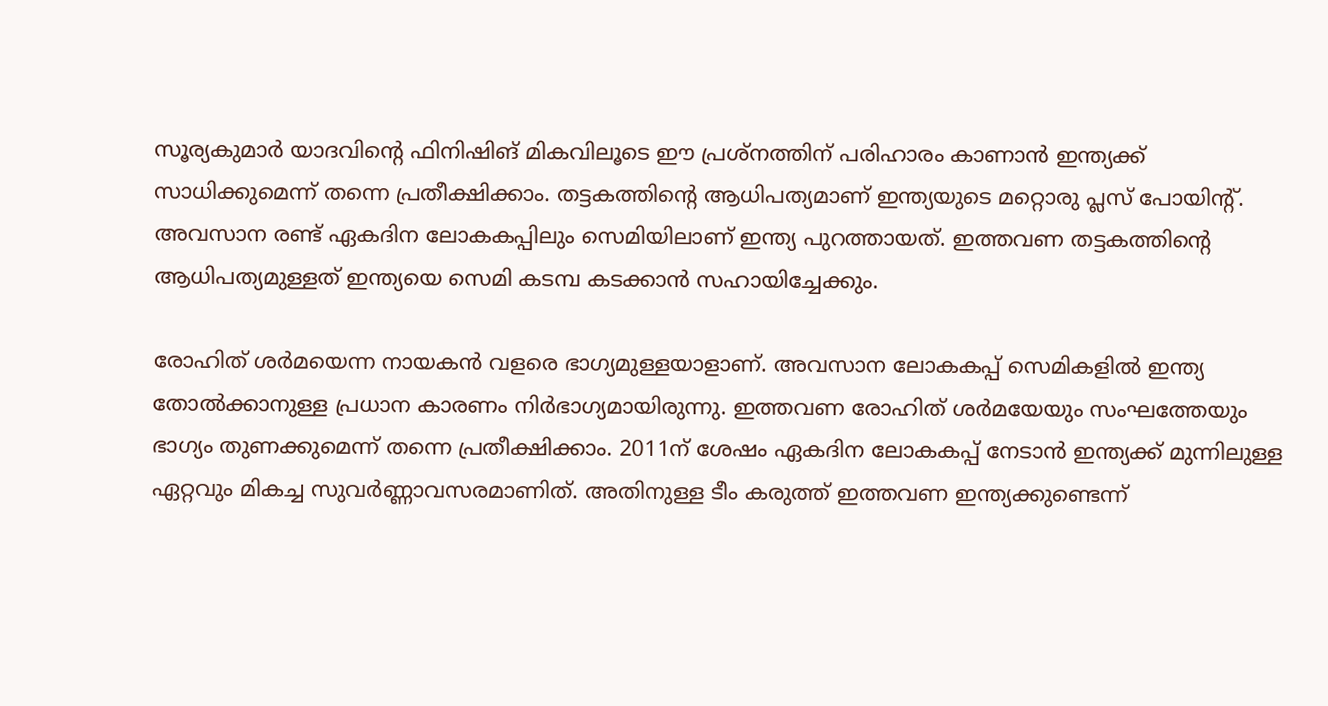സൂര്യകുമാര്‍ യാദവിന്റെ ഫിനിഷിങ് മികവിലൂടെ ഈ പ്രശ്‌നത്തിന് പരിഹാരം കാണാന്‍ ഇന്ത്യക്ക് സാധിക്കുമെന്ന് തന്നെ പ്രതീക്ഷിക്കാം. തട്ടകത്തിന്റെ ആധിപത്യമാണ് ഇന്ത്യയുടെ മറ്റൊരു പ്ലസ് പോയിന്റ്. അവസാന രണ്ട് ഏകദിന ലോകകപ്പിലും സെമിയിലാണ് ഇന്ത്യ പുറത്തായത്. ഇത്തവണ തട്ടകത്തിന്റെ ആധിപത്യമുള്ളത് ഇന്ത്യയെ സെമി കടമ്പ കടക്കാന്‍ സഹായിച്ചേക്കും.

രോഹിത് ശര്‍മയെന്ന നായകന്‍ വളരെ ഭാഗ്യമുള്ളയാളാണ്. അവസാന ലോകകപ്പ് സെമികളില്‍ ഇന്ത്യ തോല്‍ക്കാനുള്ള പ്രധാന കാരണം നിര്‍ഭാഗ്യമായിരുന്നു. ഇത്തവണ രോഹിത് ശര്‍മയേയും സംഘത്തേയും ഭാഗ്യം തുണക്കുമെന്ന് തന്നെ പ്രതീക്ഷിക്കാം. 2011ന് ശേഷം ഏകദിന ലോകകപ്പ് നേടാന്‍ ഇന്ത്യക്ക് മുന്നിലുള്ള ഏറ്റവും മികച്ച സുവര്‍ണ്ണാവസരമാണിത്. അതിനുള്ള ടീം കരുത്ത് ഇത്തവണ ഇന്ത്യക്കുണ്ടെന്ന്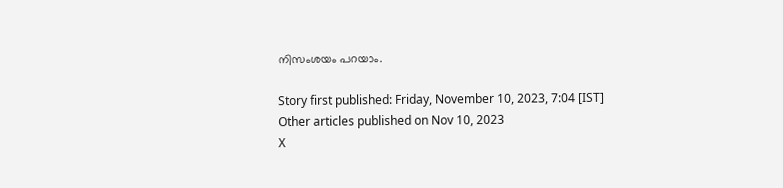നിസംശയം പറയാം.

Story first published: Friday, November 10, 2023, 7:04 [IST]
Other articles published on Nov 10, 2023
X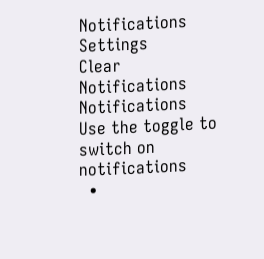Notifications
Settings
Clear Notifications
Notifications
Use the toggle to switch on notifications
  •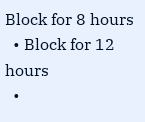Block for 8 hours
  • Block for 12 hours
  •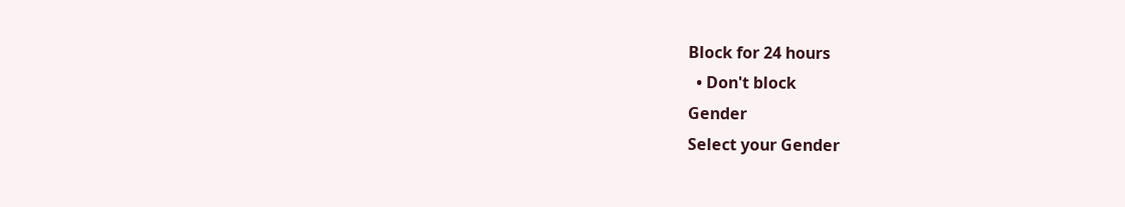Block for 24 hours
  • Don't block
Gender
Select your Gender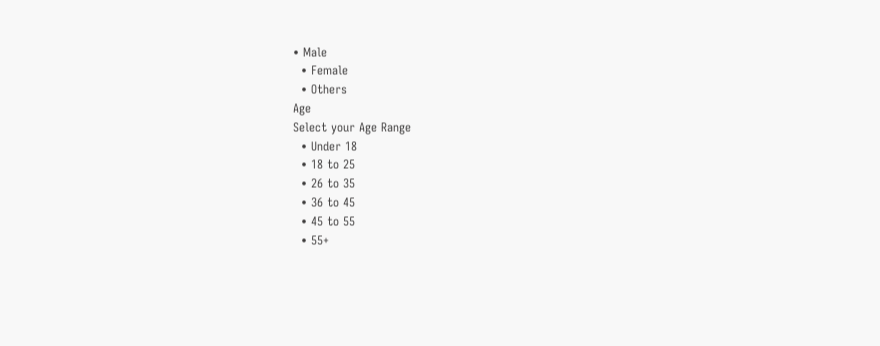• Male
  • Female
  • Others
Age
Select your Age Range
  • Under 18
  • 18 to 25
  • 26 to 35
  • 36 to 45
  • 45 to 55
  • 55+